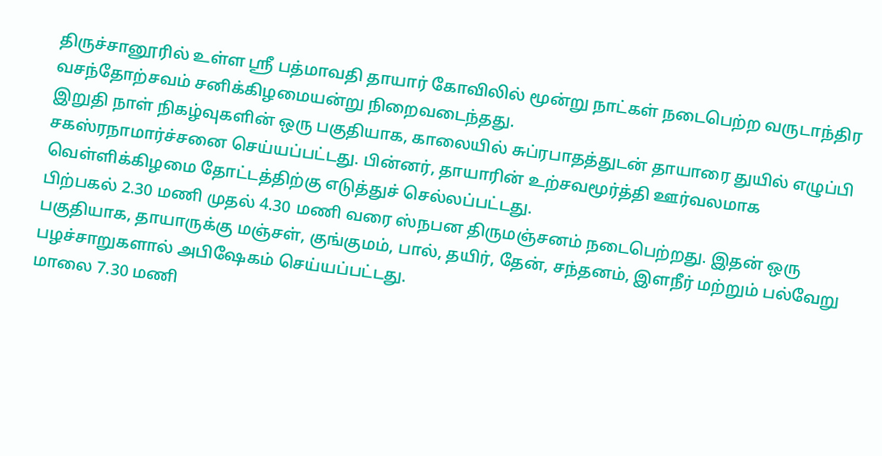திருச்சானூரில் உள்ள ஸ்ரீ பத்மாவதி தாயார் கோவிலில் மூன்று நாட்கள் நடைபெற்ற வருடாந்திர வசந்தோற்சவம் சனிக்கிழமையன்று நிறைவடைந்தது.
இறுதி நாள் நிகழ்வுகளின் ஒரு பகுதியாக, காலையில் சுப்ரபாதத்துடன் தாயாரை துயில் எழுப்பி சகஸ்ரநாமார்ச்சனை செய்யப்பட்டது. பின்னர், தாயாரின் உற்சவமூர்த்தி ஊர்வலமாக வெள்ளிக்கிழமை தோட்டத்திற்கு எடுத்துச் செல்லப்பட்டது.
பிற்பகல் 2.30 மணி முதல் 4.30 மணி வரை ஸ்நபன திருமஞ்சனம் நடைபெற்றது. இதன் ஒரு பகுதியாக, தாயாருக்கு மஞ்சள், குங்குமம், பால், தயிர், தேன், சந்தனம், இளநீர் மற்றும் பல்வேறு பழச்சாறுகளால் அபிஷேகம் செய்யப்பட்டது.
மாலை 7.30 மணி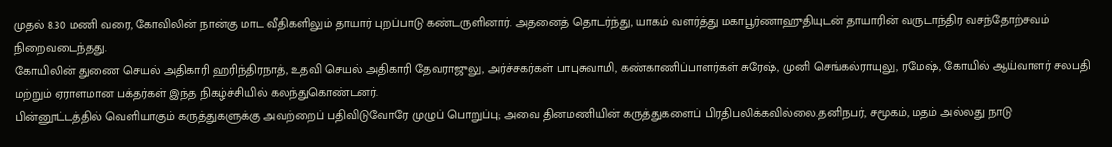முதல் 8.30 மணி வரை, கோவிலின் நான்கு மாட வீதிகளிலும் தாயார் புறப்பாடு கண்டருளினார். அதனைத் தொடர்ந்து, யாகம் வளர்த்து மகாபூர்ணாஹுதியுடன் தாயாரின் வருடாந்திர வசந்தோற்சவம் நிறைவடைந்தது.
கோயிலின் துணை செயல் அதிகாரி ஹரிந்திரநாத், உதவி செயல் அதிகாரி தேவராஜுலு, அர்ச்சகர்கள் பாபுசுவாமி, கண்காணிப்பாளர்கள் சுரேஷ், முனி செங்கல்ராயுலு, ரமேஷ், கோயில் ஆய்வாளர் சலபதி மற்றும் ஏராளமான பக்தர்கள் இந்த நிகழ்ச்சியில் கலந்துகொண்டனர்.
பின்னூட்டத்தில் வெளியாகும் கருத்துகளுக்கு அவற்றைப் பதிவிடுவோரே முழுப் பொறுப்பு; அவை தினமணியின் கருத்துகளைப் பிரதிபலிக்கவில்லை.தனிநபர், சமூகம், மதம் அல்லது நாடு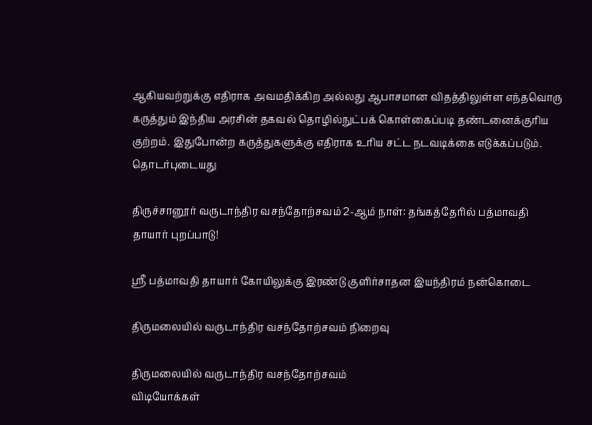ஆகியவற்றுக்கு எதிராக அவமதிக்கிற அல்லது ஆபாசமான விதத்திலுள்ள எந்தவொரு கருத்தும் இந்திய அரசின் தகவல் தொழில்நுட்பக் கொள்கைப்படி தண்டனைக்குரிய குற்றம். இதுபோன்ற கருத்துகளுக்கு எதிராக உரிய சட்ட நடவடிக்கை எடுக்கப்படும்.
தொடர்புடையது

திருச்சானூர் வருடாந்திர வசந்தோற்சவம் 2-ஆம் நாள்: தங்கத்தேரில் பத்மாவதி தாயார் புறப்பாடு!

ஸ்ரீ பத்மாவதி தாயார் கோயிலுக்கு இரண்டு குளிர்சாதன இயந்திரம் நன்கொடை

திருமலையில் வருடாந்திர வசந்தோற்சவம் நிறைவு

திருமலையில் வருடாந்திர வசந்தோற்சவம்
விடியோக்கள்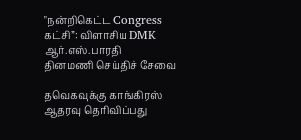"நன்றிகெட்ட Congress கட்சி”: விளாசிய DMK ஆர்.எஸ்.பாரதி
தினமணி செய்திச் சேவை

தவெகவுக்கு காங்கிரஸ் ஆதரவு தெரிவிப்பது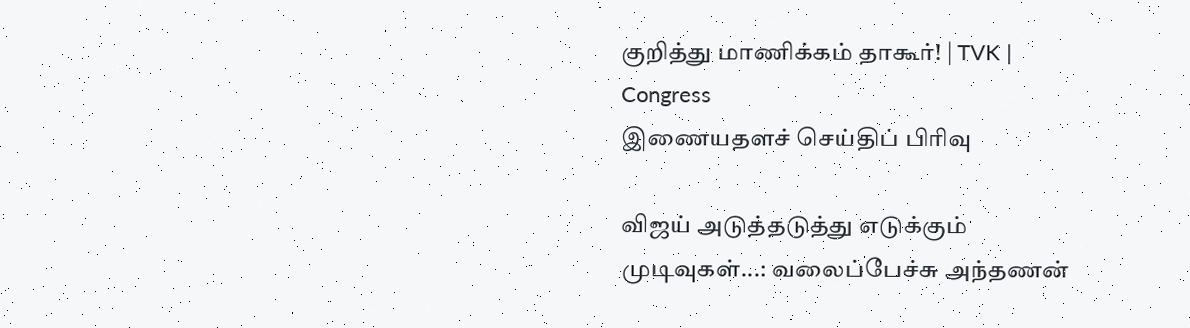குறித்து மாணிக்கம் தாகூர்! | TVK | Congress
இணையதளச் செய்திப் பிரிவு

விஜய் அடுத்தடுத்து எடுக்கும் முடிவுகள்...: வலைப்பேச்சு அந்தணன்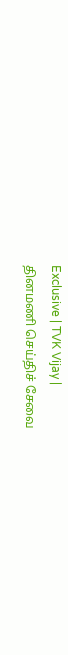Exclusive | TVK Vijay |
தினமணி செய்திச் சேவை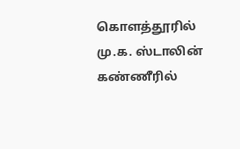கொளத்தூரில் மு.க. ஸ்டாலின் கண்ணீரில்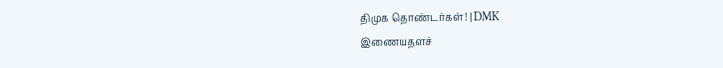திமுக தொண்டர்கள்! | DMK
இணையதளச்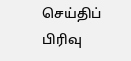செய்திப் பிரிவு